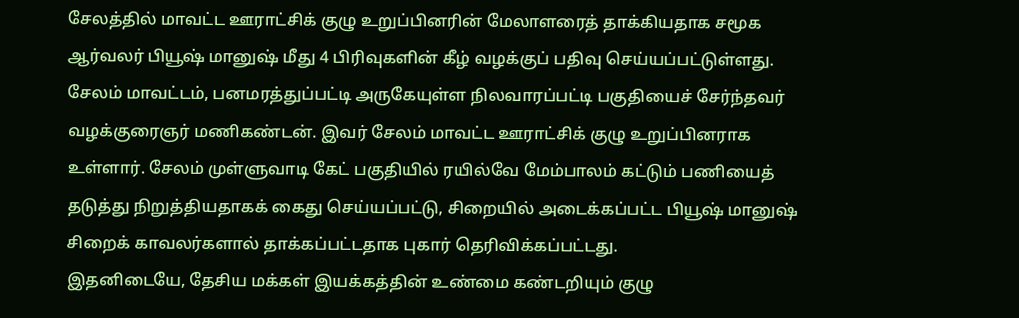சேலத்தில் மாவட்ட ஊராட்சிக் குழு உறுப்பினரின் மேலாளரைத் தாக்கியதாக சமூக ஆர்வலர் பியூஷ் மானுஷ் மீது 4 பிரிவுகளின் கீழ் வழக்குப் பதிவு செய்யப்பட்டுள்ளது.
சேலம் மாவட்டம், பனமரத்துப்பட்டி அருகேயுள்ள நிலவாரப்பட்டி பகுதியைச் சேர்ந்தவர் வழக்குரைஞர் மணிகண்டன். இவர் சேலம் மாவட்ட ஊராட்சிக் குழு உறுப்பினராக உள்ளார். சேலம் முள்ளுவாடி கேட் பகுதியில் ரயில்வே மேம்பாலம் கட்டும் பணியைத் தடுத்து நிறுத்தியதாகக் கைது செய்யப்பட்டு, சிறையில் அடைக்கப்பட்ட பியூஷ் மானுஷ் சிறைக் காவலர்களால் தாக்கப்பட்டதாக புகார் தெரிவிக்கப்பட்டது.
இதனிடையே, தேசிய மக்கள் இயக்கத்தின் உண்மை கண்டறியும் குழு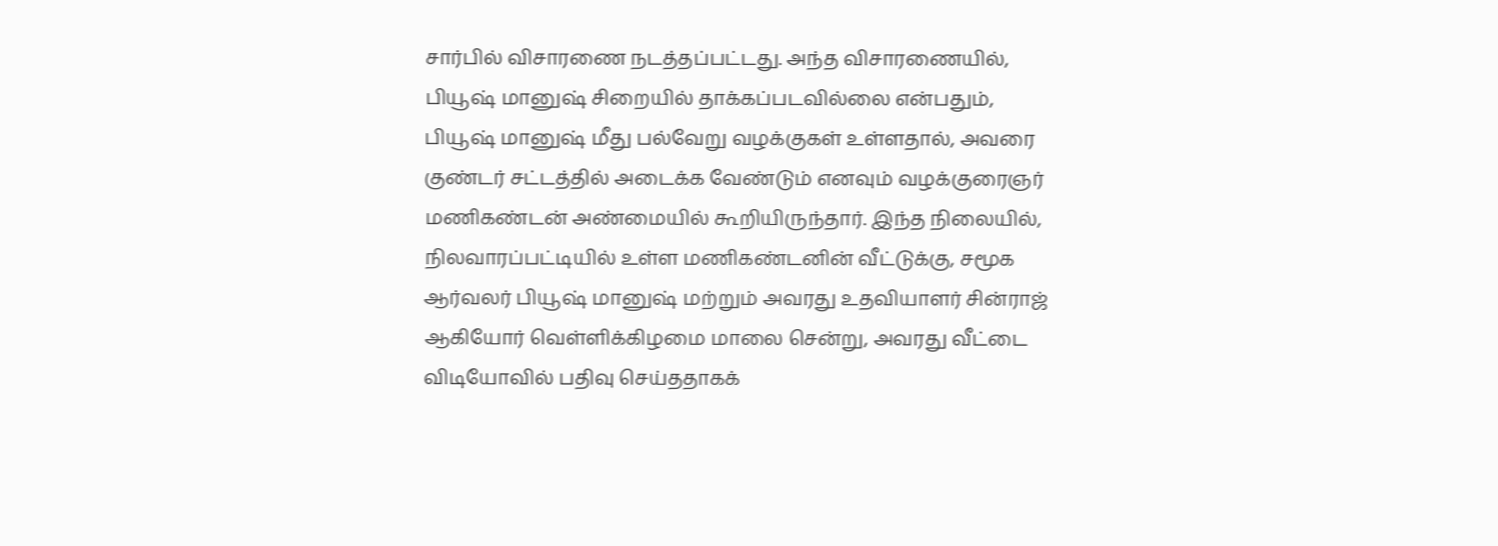சார்பில் விசாரணை நடத்தப்பட்டது. அந்த விசாரணையில், பியூஷ் மானுஷ் சிறையில் தாக்கப்படவில்லை என்பதும், பியூஷ் மானுஷ் மீது பல்வேறு வழக்குகள் உள்ளதால், அவரை குண்டர் சட்டத்தில் அடைக்க வேண்டும் எனவும் வழக்குரைஞர் மணிகண்டன் அண்மையில் கூறியிருந்தார். இந்த நிலையில், நிலவாரப்பட்டியில் உள்ள மணிகண்டனின் வீட்டுக்கு, சமூக ஆர்வலர் பியூஷ் மானுஷ் மற்றும் அவரது உதவியாளர் சின்ராஜ் ஆகியோர் வெள்ளிக்கிழமை மாலை சென்று, அவரது வீட்டை விடியோவில் பதிவு செய்ததாகக்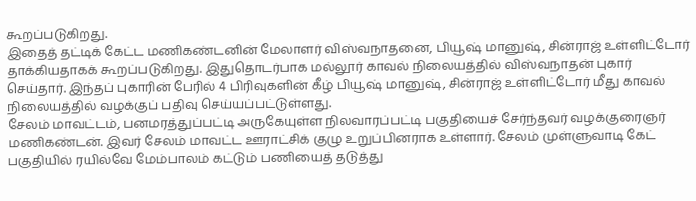கூறப்படுகிறது.
இதைத் தட்டிக் கேட்ட மணிகண்டனின் மேலாளர் விஸ்வநாதனை, பியூஷ் மானுஷ், சின்ராஜ் உள்ளிட்டோர் தாக்கியதாகக் கூறப்படுகிறது. இதுதொடர்பாக மல்லூர் காவல் நிலையத்தில் விஸ்வநாதன் புகார் செய்தார். இந்தப் புகாரின் பேரில் 4 பிரிவுகளின் கீழ் பியூஷ் மானுஷ், சின்ராஜ் உள்ளிட்டோர் மீது காவல் நிலையத்தில் வழக்குப் பதிவு செய்யப்பட்டுள்ளது.
சேலம் மாவட்டம், பனமரத்துப்பட்டி அருகேயுள்ள நிலவாரப்பட்டி பகுதியைச் சேர்ந்தவர் வழக்குரைஞர் மணிகண்டன். இவர் சேலம் மாவட்ட ஊராட்சிக் குழு உறுப்பினராக உள்ளார். சேலம் முள்ளுவாடி கேட் பகுதியில் ரயில்வே மேம்பாலம் கட்டும் பணியைத் தடுத்து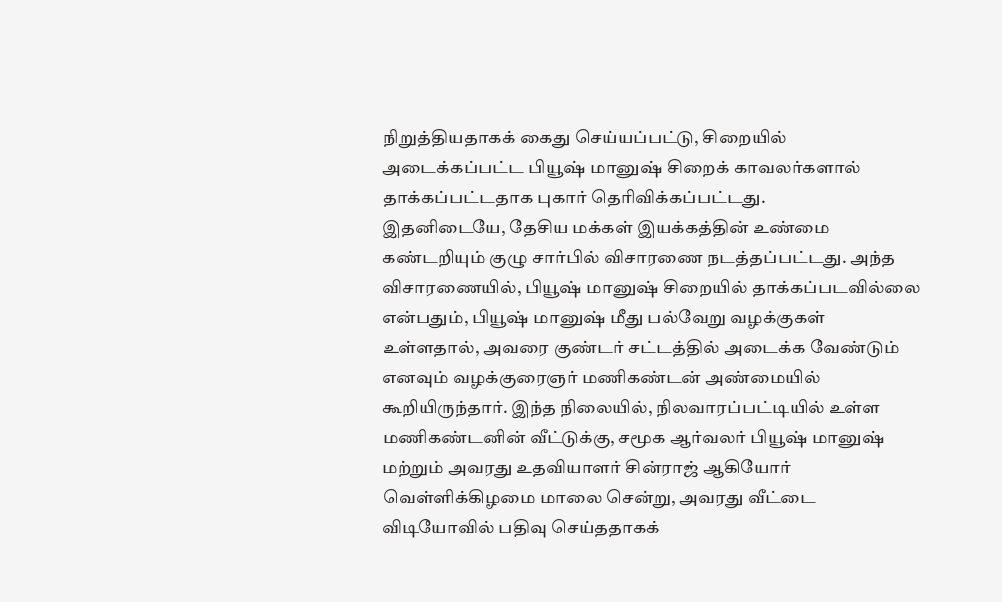நிறுத்தியதாகக் கைது செய்யப்பட்டு, சிறையில் அடைக்கப்பட்ட பியூஷ் மானுஷ் சிறைக் காவலர்களால் தாக்கப்பட்டதாக புகார் தெரிவிக்கப்பட்டது.
இதனிடையே, தேசிய மக்கள் இயக்கத்தின் உண்மை கண்டறியும் குழு சார்பில் விசாரணை நடத்தப்பட்டது. அந்த விசாரணையில், பியூஷ் மானுஷ் சிறையில் தாக்கப்படவில்லை என்பதும், பியூஷ் மானுஷ் மீது பல்வேறு வழக்குகள் உள்ளதால், அவரை குண்டர் சட்டத்தில் அடைக்க வேண்டும் எனவும் வழக்குரைஞர் மணிகண்டன் அண்மையில் கூறியிருந்தார். இந்த நிலையில், நிலவாரப்பட்டியில் உள்ள மணிகண்டனின் வீட்டுக்கு, சமூக ஆர்வலர் பியூஷ் மானுஷ் மற்றும் அவரது உதவியாளர் சின்ராஜ் ஆகியோர் வெள்ளிக்கிழமை மாலை சென்று, அவரது வீட்டை விடியோவில் பதிவு செய்ததாகக்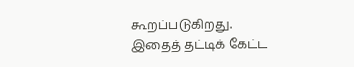கூறப்படுகிறது.
இதைத் தட்டிக் கேட்ட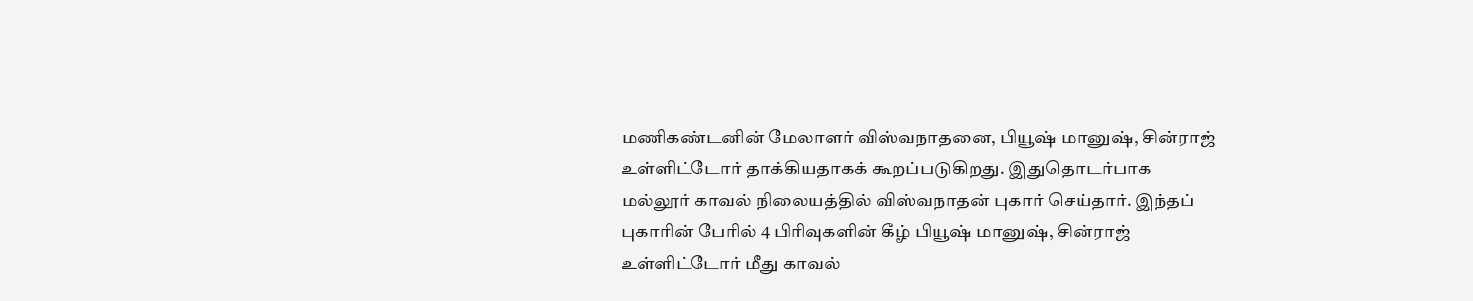மணிகண்டனின் மேலாளர் விஸ்வநாதனை, பியூஷ் மானுஷ், சின்ராஜ் உள்ளிட்டோர் தாக்கியதாகக் கூறப்படுகிறது. இதுதொடர்பாக மல்லூர் காவல் நிலையத்தில் விஸ்வநாதன் புகார் செய்தார். இந்தப் புகாரின் பேரில் 4 பிரிவுகளின் கீழ் பியூஷ் மானுஷ், சின்ராஜ் உள்ளிட்டோர் மீது காவல்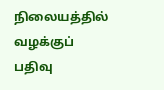நிலையத்தில் வழக்குப் பதிவு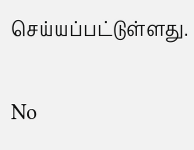செய்யப்பட்டுள்ளது.

No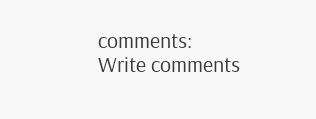comments:
Write comments